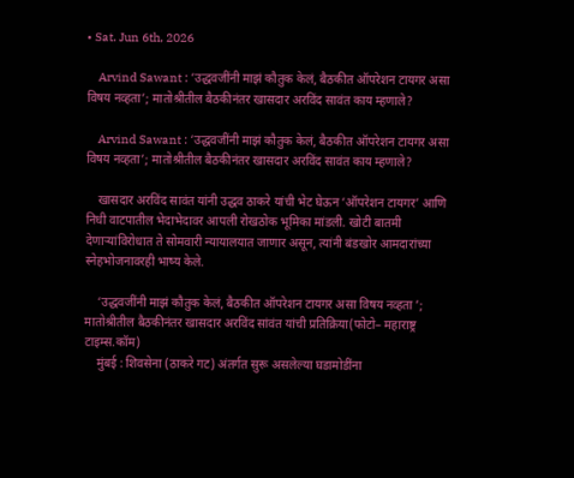• Sat. Jun 6th, 2026

    Arvind Sawant : ‘उद्धवजींनी माझं कौतुक केलं, बैठकीत ऑपरेशन टायगर असा विषय नव्हता’; मातोश्रीतील बैठकीनंतर खासदार अरविंद सावंत काय म्हणाले?

    Arvind Sawant : ‘उद्धवजींनी माझं कौतुक केलं, बैठकीत ऑपरेशन टायगर असा विषय नव्हता’; मातोश्रीतील बैठकीनंतर खासदार अरविंद सावंत काय म्हणाले?

    खासदार अरविंद सावंत यांनी उद्धव ठाकरे यांची भेट घेऊन ‘ऑपरेशन टायगर’ आणि निधी वाटपातील भेदाभेदावर आपली रोखठोक भूमिका मांडली. खोटी बातमी देणाऱ्यांविरोधात ते सोमवारी न्यायालयात जाणार असून, त्यांनी बंडखोर आमदारांच्या स्नेहभोजनावरही भाष्य केले.

    ‘उद्धवजींनी माझं कौतुक केलं, बैठकीत ऑपरेशन टायगर असा विषय नव्हता ’; मातोश्रीतील बैठकीनंतर खासदार अरविंद सांवंत यांची प्रतिक्रिया(फोटो– महाराष्ट्र टाइम्स.कॉम)
    मुंबई : शिवसेना (ठाकरे गट) अंतर्गत सुरू असलेल्या घडामोडींना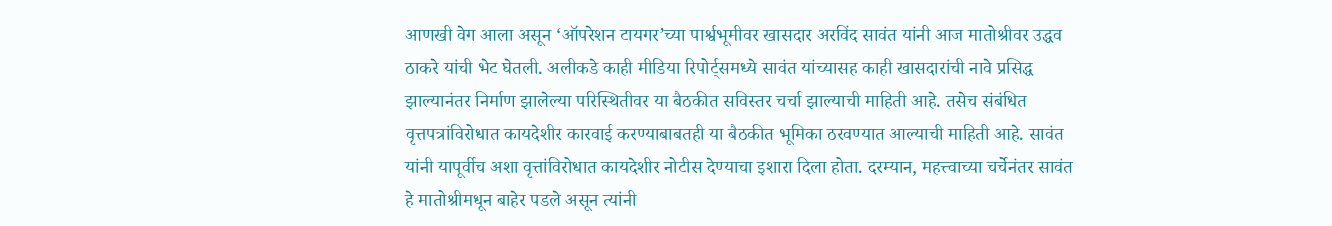आणखी वेग आला असून ‘ऑपरेशन टायगर’च्या पार्श्वभूमीवर खासदार अरविंद सावंत यांनी आज मातोश्रीवर उद्धव ठाकरे यांची भेट घेतली. अलीकडे काही मीडिया रिपोर्ट्समध्ये सावंत यांच्यासह काही खासदारांची नावे प्रसिद्ध झाल्यानंतर निर्माण झालेल्या परिस्थितीवर या बैठकीत सविस्तर चर्चा झाल्याची माहिती आहे. तसेच संबंधित वृत्तपत्रांविरोधात कायदेशीर कारवाई करण्याबाबतही या बैठकीत भूमिका ठरवण्यात आल्याची माहिती आहे. सावंत यांनी यापूर्वीच अशा वृत्तांविरोधात कायदेशीर नोटीस देण्याचा इशारा दिला होता. दरम्यान, महत्त्वाच्या चर्चेनंतर सावंत हे मातोश्रीमधून बाहेर पडले असून त्यांनी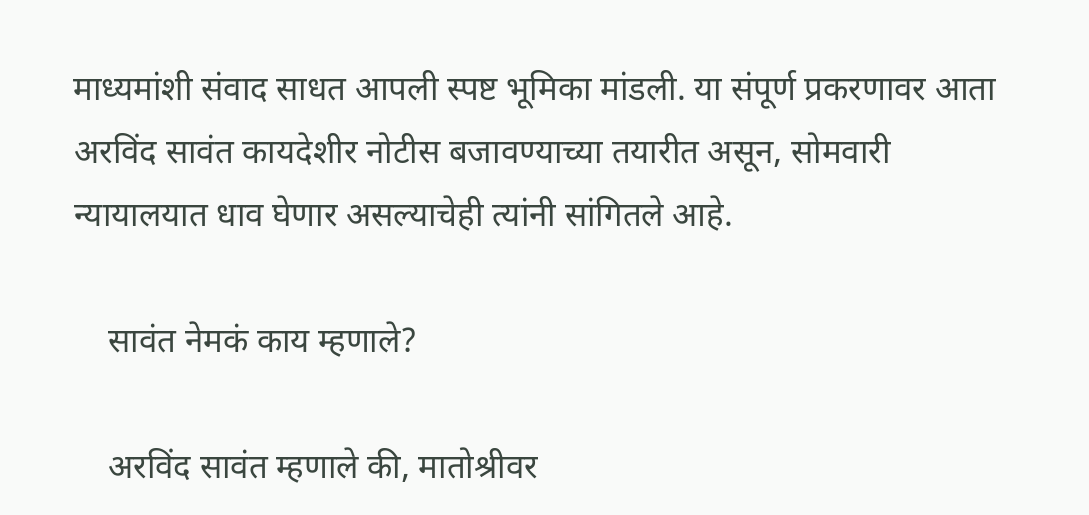माध्यमांशी संवाद साधत आपली स्पष्ट भूमिका मांडली. या संपूर्ण प्रकरणावर आता अरविंद सावंत कायदेशीर नोटीस बजावण्याच्या तयारीत असून, सोमवारी न्यायालयात धाव घेणार असल्याचेही त्यांनी सांगितले आहे.

    सावंत नेमकं काय म्हणाले?

    अरविंद सावंत म्हणाले की, मातोश्रीवर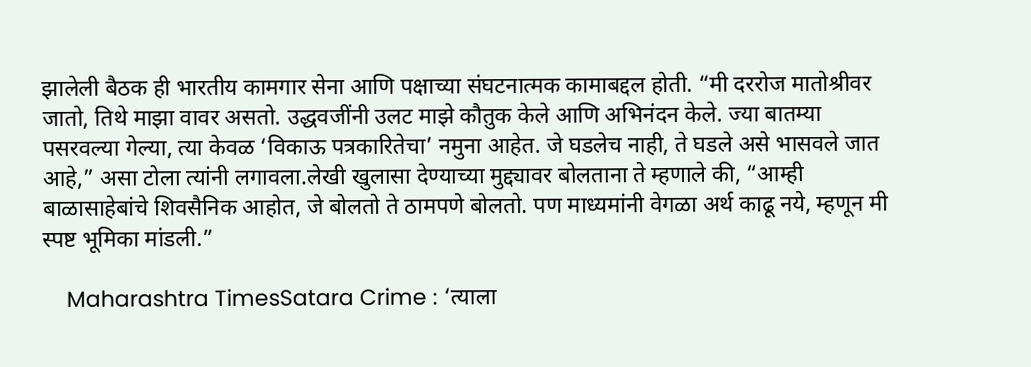झालेली बैठक ही भारतीय कामगार सेना आणि पक्षाच्या संघटनात्मक कामाबद्दल होती. “मी दररोज मातोश्रीवर जातो, तिथे माझा वावर असतो. उद्धवजींनी उलट माझे कौतुक केले आणि अभिनंदन केले. ज्या बातम्या पसरवल्या गेल्या, त्या केवळ ‘विकाऊ पत्रकारितेचा’ नमुना आहेत. जे घडलेच नाही, ते घडले असे भासवले जात आहे,” असा टोला त्यांनी लगावला.लेखी खुलासा देण्याच्या मुद्द्यावर बोलताना ते म्हणाले की, “आम्ही बाळासाहेबांचे शिवसैनिक आहोत, जे बोलतो ते ठामपणे बोलतो. पण माध्यमांनी वेगळा अर्थ काढू नये, म्हणून मी स्पष्ट भूमिका मांडली.”

    Maharashtra TimesSatara Crime : ‘त्याला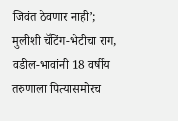जिवंत ठेवणार नाही’; मुलीशी चॅटिंग-भेटीचा राग, वडील-भावांनी 18 वर्षीय तरुणाला पित्यासमोरच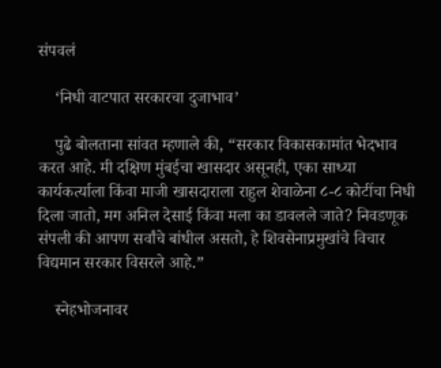संपवलं

    ‘निधी वाटपात सरकारचा दुजाभाव’

    पुढे बोलताना सांवत म्हणाले की, “सरकार विकासकामांत भेदभाव करत आहे. मी दक्षिण मुंबईचा खासदार असूनही, एका साध्या कार्यकर्त्याला किंवा माजी खासदाराला राहुल शेवाळेना ८-८ कोटींचा निधी दिला जातो, मग अनिल देसाई किंवा मला का डावलले जाते? निवडणूक संपली की आपण सर्वांचे बांधील असतो, हे शिवसेनाप्रमुखांचे विचार विद्यमान सरकार विसरले आहे.”

    स्नेहभोजनावर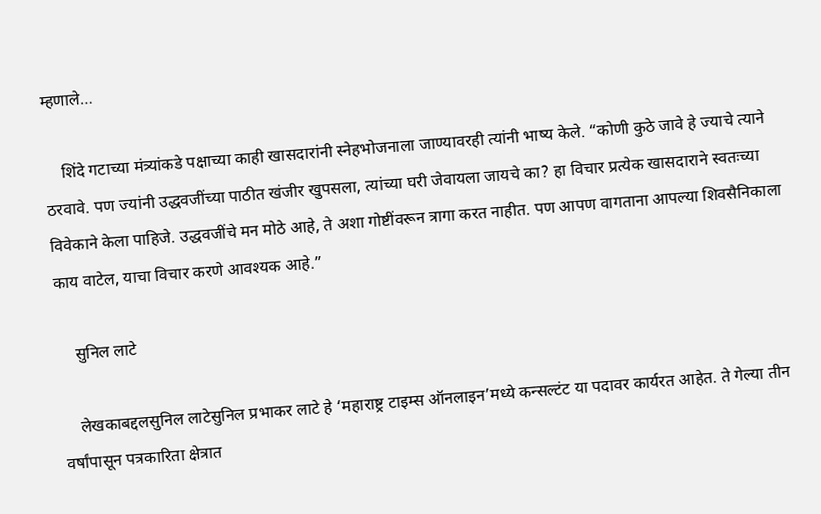म्हणाले…

    शिंदे गटाच्या मंत्र्यांकडे पक्षाच्या काही खासदारांनी स्नेहभोजनाला जाण्यावरही त्यांनी भाष्य केले. “कोणी कुठे जावे हे ज्याचे त्याने ठरवावे. पण ज्यांनी उद्धवजींच्या पाठीत खंजीर खुपसला, त्यांच्या घरी जेवायला जायचे का? हा विचार प्रत्येक खासदाराने स्वतःच्या विवेकाने केला पाहिजे. उद्धवजींचे मन मोठे आहे, ते अशा गोष्टींवरून त्रागा करत नाहीत. पण आपण वागताना आपल्या शिवसैनिकाला काय वाटेल, याचा विचार करणे आवश्यक आहे.”

    सुनिल लाटे

    लेखकाबद्दलसुनिल लाटेसुनिल प्रभाकर लाटे हे ‘महाराष्ट्र टाइम्स ऑनलाइन’मध्ये कन्सल्टंट या पदावर कार्यरत आहेत. ते गेल्या तीन वर्षांपासून पत्रकारिता क्षेत्रात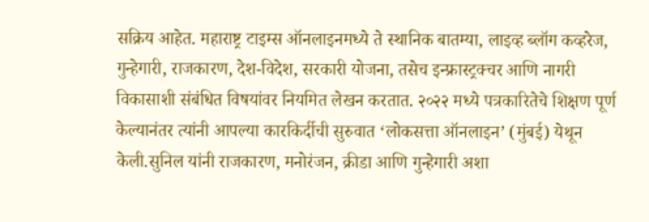सक्रिय आहेत. महाराष्ट्र टाइम्स ऑनलाइनमध्ये ते स्थानिक बातम्या, लाइव्ह ब्लॉग कव्हरेज, गुन्हेगारी, राजकारण, देश-विदेश, सरकारी योजना, तसेच इन्फ्रास्ट्रक्चर आणि नागरी विकासाशी संबंधित विषयांवर नियमित लेखन करतात. २०२२ मध्ये पत्रकारितेचे शिक्षण पूर्ण केल्यानंतर त्यांनी आपल्या कारकिर्दीची सुरुवात ‘लोकसत्ता ऑनलाइन’ (मुंबई) येथून केली.सुनिल यांनी राजकारण, मनोरंजन, क्रीडा आणि गुन्हेगारी अशा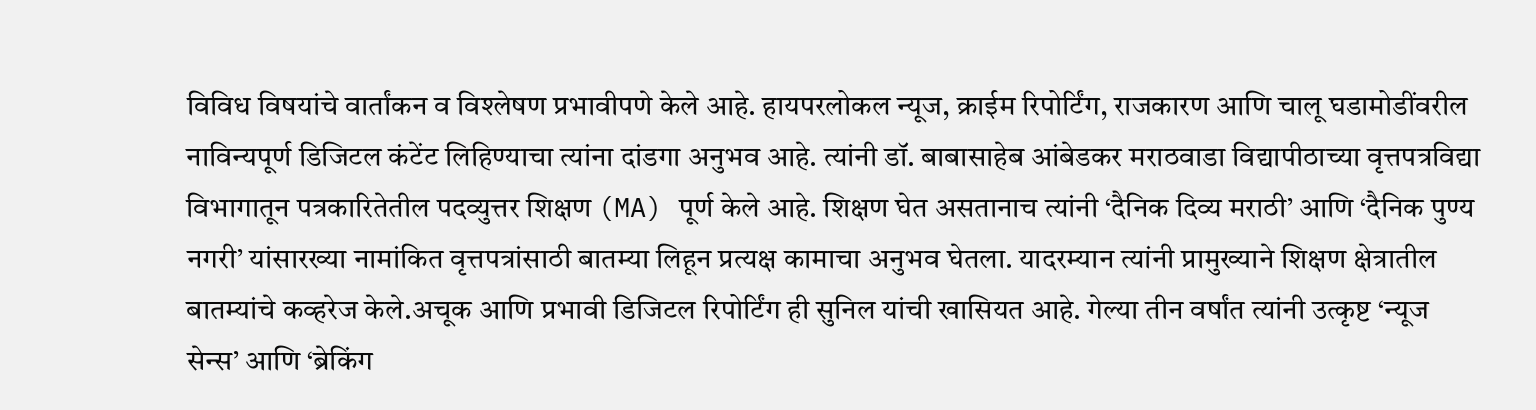विविध विषयांचे वार्तांकन व विश्लेषण प्रभावीपणे केले आहे. हायपरलोकल न्यूज, क्राईम रिपोर्टिंग, राजकारण आणि चालू घडामोडींवरील नाविन्यपूर्ण डिजिटल कंटेंट लिहिण्याचा त्यांना दांडगा अनुभव आहे. त्यांनी डॉ. बाबासाहेब आंबेडकर मराठवाडा विद्यापीठाच्या वृत्तपत्रविद्या विभागातून पत्रकारितेतील पदव्युत्तर शिक्षण (MA) पूर्ण केले आहे. शिक्षण घेत असतानाच त्यांनी ‘दैनिक दिव्य मराठी’ आणि ‘दैनिक पुण्य नगरी’ यांसारख्या नामांकित वृत्तपत्रांसाठी बातम्या लिहून प्रत्यक्ष कामाचा अनुभव घेतला. यादरम्यान त्यांनी प्रामुख्याने शिक्षण क्षेत्रातील बातम्यांचे कव्हरेज केले.अचूक आणि प्रभावी डिजिटल रिपोर्टिंग ही सुनिल यांची खासियत आहे. गेल्या तीन वर्षांत त्यांनी उत्कृष्ट ‘न्यूज सेन्स’ आणि ‘ब्रेकिंग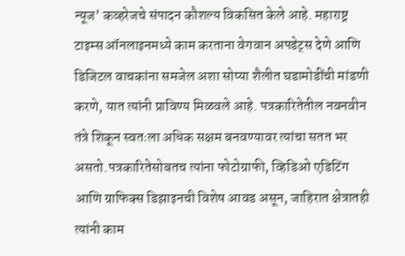न्यूज’ कव्हरेजचे संपादन कौशल्य विकसित केले आहे. महाराष्ट्र टाइम्स ऑनलाइनमध्ये काम करताना वेगवान अपडेट्स देणे आणि डिजिटल वाचकांना समजेल अशा सोप्या शैलीत घडामोडींची मांडणी करणे, यात त्यांनी प्राविण्य मिळवले आहे. पत्रकारितेतील नवनवीन तंत्रे शिकून स्वतःला अधिक सक्षम बनवण्यावर त्यांचा सतत भर असतो.पत्रकारितेसोबतच त्यांना फोटोग्राफी, व्हिडिओ एडिटिंग आणि ग्राफिक्स डिझाइनची विशेष आवड असून, जाहिरात क्षेत्रातही त्यांनी काम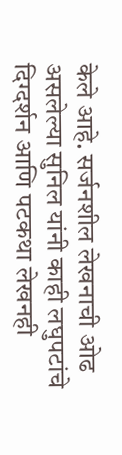केले आहे. सर्जनशील लेखनाची ओढ असलेल्या सुनिल यांनी काही लघुपटांचे दिग्दर्शन आणि पटकथा लेखनही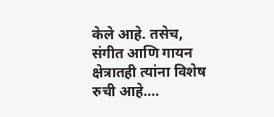केले आहे. तसेच, संगीत आणि गायन क्षेत्रातही त्यांना विशेष रुची आहे.…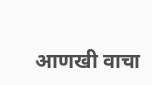आणखी वाचा